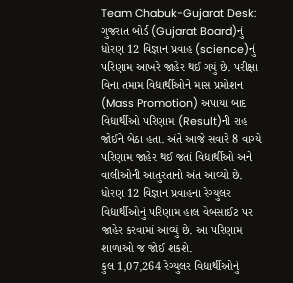Team Chabuk-Gujarat Desk: ગુજરાત બોર્ડ (Gujarat Board)નું ધોરણ 12 વિજ્ઞાન પ્રવાહ (science)નું પરિણામ આખરે જાહેર થઈ ગયું છે. પરીક્ષા વિના તમામ વિદ્યાર્થીઓને માસ પ્રમોશન (Mass Promotion) અપાયા બાદ વિદ્યાર્થીઓ પરિણામ (Result)ની રાહ જોઈને બેઠા હતા. અંતે આજે સવારે 8 વાગ્યે પરિણામ જાહેર થઈ જતાં વિદ્યાર્થીઓ અને વાલીઓની આતુરતાનો અંત આવ્યો છે. ધોરણ 12 વિજ્ઞાન પ્રવાહના રેગ્યુલર વિદ્યાર્થીઓનું પરિણામ હાલ વેબસાઈટ પર જાહેર કરવામાં આવ્યું છે. આ પરિણામ શાળાઓ જ જોઈ શકશે.
કુલ 1,07,264 રેગ્યુલર વિદ્યાર્થીઓનું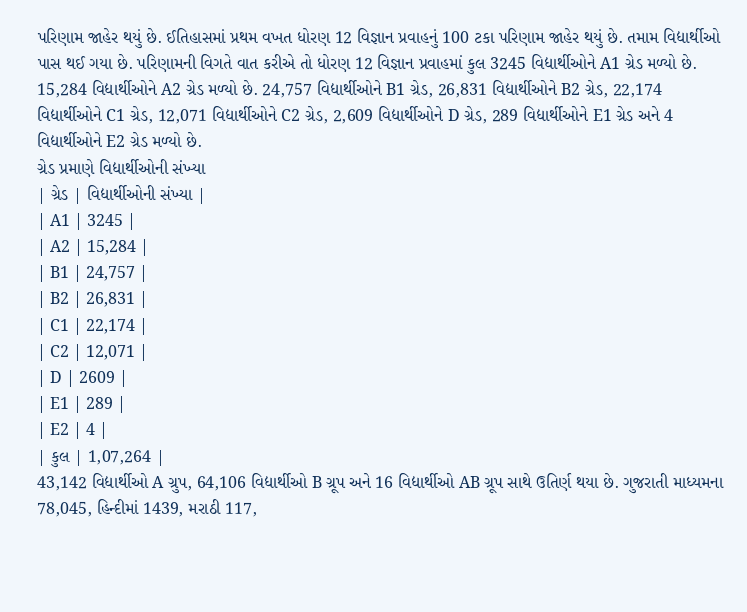પરિણામ જાહેર થયું છે. ઈતિહાસમાં પ્રથમ વખત ધોરણ 12 વિજ્ઞાન પ્રવાહનું 100 ટકા પરિણામ જાહેર થયું છે. તમામ વિદ્યાર્થીઓ પાસ થઈ ગયા છે. પરિણામની વિગતે વાત કરીએ તો ધોરણ 12 વિજ્ઞાન પ્રવાહમાં કુલ 3245 વિદ્યાર્થીઓને A1 ગ્રેડ મળ્યો છે. 15,284 વિદ્યાર્થીઓને A2 ગ્રેડ મળ્યો છે. 24,757 વિદ્યાર્થીઓને B1 ગ્રેડ, 26,831 વિદ્યાર્થીઓને B2 ગ્રેડ, 22,174 વિદ્યાર્થીઓને C1 ગ્રેડ, 12,071 વિદ્યાર્થીઓને C2 ગ્રેડ, 2,609 વિદ્યાર્થીઓને D ગ્રેડ, 289 વિદ્યાર્થીઓને E1 ગ્રેડ અને 4 વિદ્યાર્થીઓને E2 ગ્રેડ મળ્યો છે.
ગ્રેડ પ્રમાણે વિદ્યાર્થીઓની સંખ્યા
| ગ્રેડ | વિદ્યાર્થીઓની સંખ્યા |
| A1 | 3245 |
| A2 | 15,284 |
| B1 | 24,757 |
| B2 | 26,831 |
| C1 | 22,174 |
| C2 | 12,071 |
| D | 2609 |
| E1 | 289 |
| E2 | 4 |
| કુલ | 1,07,264 |
43,142 વિદ્યાર્થીઓ A ગ્રુપ, 64,106 વિદ્યાર્થીઓ B ગ્રૂપ અને 16 વિદ્યાર્થીઓ AB ગ્રૂપ સાથે ઉતિર્ણ થયા છે. ગુજરાતી માધ્યમના 78,045, હિન્દીમાં 1439, મરાઠી 117,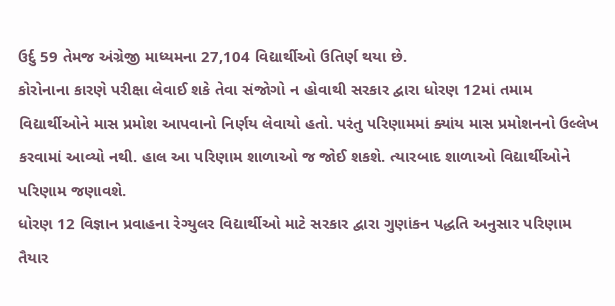ઉર્દુ 59 તેમજ અંગ્રેજી માધ્યમના 27,104 વિદ્યાર્થીઓ ઉતિર્ણ થયા છે.
કોરોનાના કારણે પરીક્ષા લેવાઈ શકે તેવા સંજોગો ન હોવાથી સરકાર દ્વારા ધોરણ 12માં તમામ વિદ્યાર્થીઓને માસ પ્રમોશ આપવાનો નિર્ણય લેવાયો હતો. પરંતુ પરિણામમાં ક્યાંય માસ પ્રમોશનનો ઉલ્લેખ કરવામાં આવ્યો નથી. હાલ આ પરિણામ શાળાઓ જ જોઈ શકશે. ત્યારબાદ શાળાઓ વિદ્યાર્થીઓને પરિણામ જણાવશે.
ધોરણ 12 વિજ્ઞાન પ્રવાહના રેગ્યુલર વિદ્યાર્થીઓ માટે સરકાર દ્વારા ગુણાંકન પદ્ધતિ અનુસાર પરિણામ તૈયાર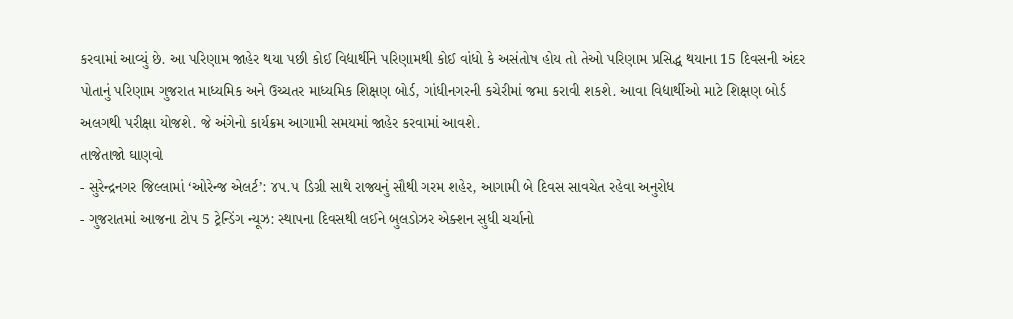કરવામાં આવ્યું છે. આ પરિણામ જાહેર થયા પછી કોઈ વિદ્યાર્થીને પરિણામથી કોઈ વાંધો કે અસંતોષ હોય તો તેઓ પરિણામ પ્રસિદ્ધ થયાના 15 દિવસની અંદર પોતાનું પરિણામ ગુજરાત માધ્યમિક અને ઉચ્ચતર માધ્યમિક શિક્ષણ બોર્ડ, ગાંધીનગરની કચેરીમાં જમા કરાવી શકશે. આવા વિદ્યાર્થીઓ માટે શિક્ષણ બોર્ડ અલગથી પરીક્ષા યોજશે. જે અંગેનો કાર્યક્રમ આગામી સમયમાં જાહેર કરવામાં આવશે.
તાજેતાજો ઘાણવો
- સુરેન્દ્રનગર જિલ્લામાં ‘ઓરેન્જ એલર્ટ’: ૪૫.૫ ડિગ્રી સાથે રાજ્યનું સૌથી ગરમ શહેર, આગામી બે દિવસ સાવચેત રહેવા અનુરોધ
- ગુજરાતમાં આજના ટોપ 5 ટ્રેન્ડિંગ ન્યૂઝ: સ્થાપના દિવસથી લઈને બુલડોઝર એક્શન સુધી ચર્ચાનો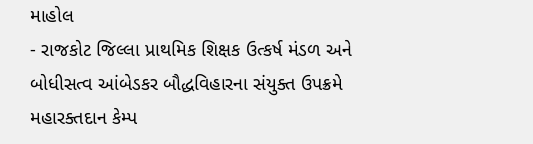માહોલ
- રાજકોટ જિલ્લા પ્રાથમિક શિક્ષક ઉત્કર્ષ મંડળ અને બોધીસત્વ આંબેડકર બૌદ્ધવિહારના સંયુક્ત ઉપક્રમે મહારક્તદાન કેમ્પ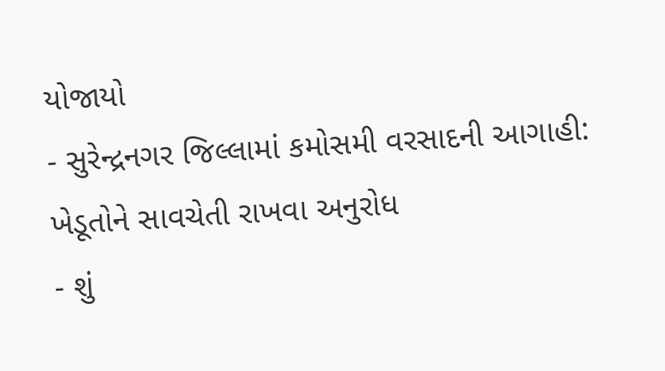યોજાયો
- સુરેન્દ્રનગર જિલ્લામાં કમોસમી વરસાદની આગાહી: ખેડૂતોને સાવચેતી રાખવા અનુરોધ
- શું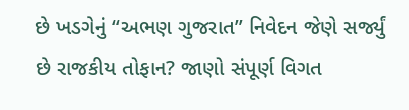છે ખડગેનું “અભણ ગુજરાત” નિવેદન જેણે સર્જ્યું છે રાજકીય તોફાન? જાણો સંપૂર્ણ વિગત